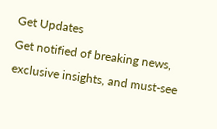Get Updates
Get notified of breaking news, exclusive insights, and must-see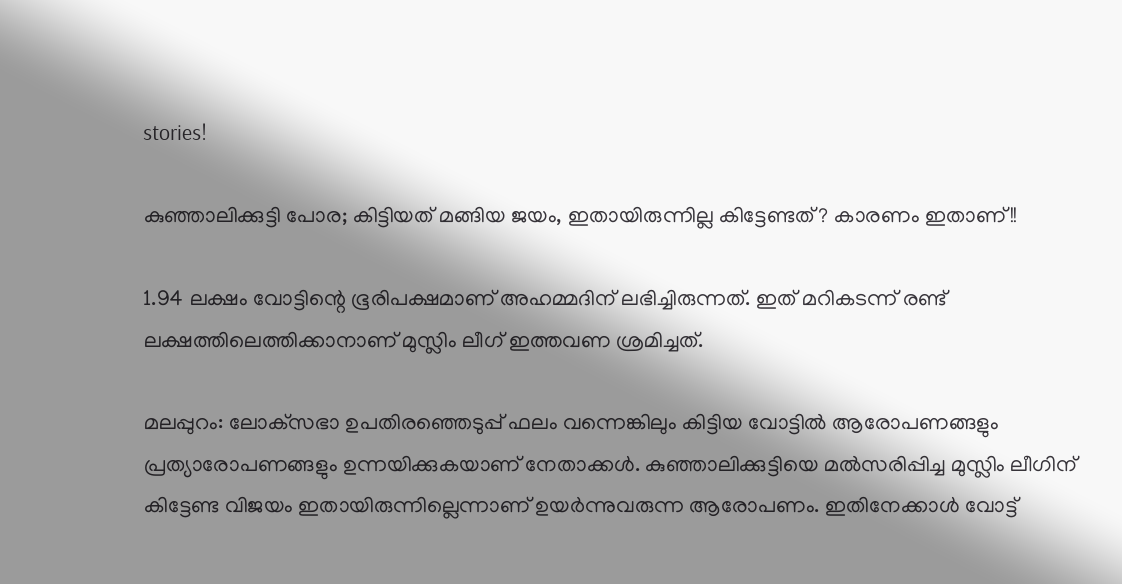stories!

കുഞ്ഞാലിക്കുട്ടി പോര; കിട്ടിയത് മങ്ങിയ ജയം, ഇതായിരുന്നില്ല കിട്ടേണ്ടത്? കാരണം ഇതാണ്!!

1.94 ലക്ഷം വോട്ടിന്റെ ഭൂരിപക്ഷമാണ് അഹമ്മദിന് ലഭിച്ചിരുന്നത്. ഇത് മറികടന്ന് രണ്ട് ലക്ഷത്തിലെത്തിക്കാനാണ് മുസ്ലിം ലീഗ് ഇത്തവണ ശ്രമിച്ചത്.

മലപ്പുറം: ലോക്‌സഭാ ഉപതിരഞ്ഞെടുപ്പ് ഫലം വന്നെങ്കിലും കിട്ടിയ വോട്ടില്‍ ആരോപണങ്ങളും പ്രത്യാരോപണങ്ങളും ഉന്നയിക്കുകയാണ് നേതാക്കള്‍. കുഞ്ഞാലിക്കുട്ടിയെ മല്‍സരിപ്പിച്ച മുസ്ലിം ലീഗിന് കിട്ടേണ്ട വിജയം ഇതായിരുന്നില്ലെന്നാണ് ഉയര്‍ന്നുവരുന്ന ആരോപണം. ഇതിനേക്കാള്‍ വോട്ട്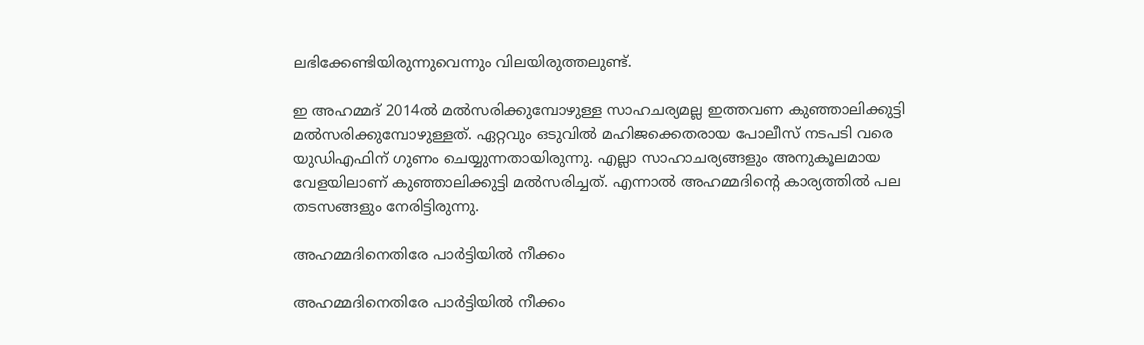ലഭിക്കേണ്ടിയിരുന്നുവെന്നും വിലയിരുത്തലുണ്ട്.

ഇ അഹമ്മദ് 2014ല്‍ മല്‍സരിക്കുമ്പോഴുള്ള സാഹചര്യമല്ല ഇത്തവണ കുഞ്ഞാലിക്കുട്ടി മല്‍സരിക്കുമ്പോഴുള്ളത്. ഏറ്റവും ഒടുവില്‍ മഹിജക്കെതരായ പോലീസ് നടപടി വരെ യുഡിഎഫിന് ഗുണം ചെയ്യുന്നതായിരുന്നു. എല്ലാ സാഹാചര്യങ്ങളും അനുകൂലമായ വേളയിലാണ് കുഞ്ഞാലിക്കുട്ടി മല്‍സരിച്ചത്. എന്നാല്‍ അഹമ്മദിന്റെ കാര്യത്തില്‍ പല തടസങ്ങളും നേരിട്ടിരുന്നു.

അഹമ്മദിനെതിരേ പാര്‍ട്ടിയില്‍ നീക്കം

അഹമ്മദിനെതിരേ പാര്‍ട്ടിയില്‍ നീക്കം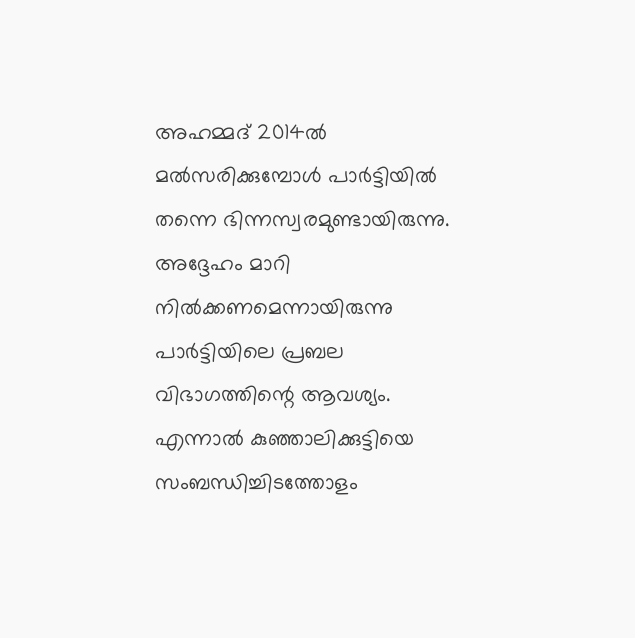അഹമ്മദ് 2014ല്‍ മല്‍സരിക്കുമ്പോള്‍ പാര്‍ട്ടിയില്‍ തന്നെ ഭിന്നസ്വരമുണ്ടായിരുന്നു. അദ്ദേഹം മാറി നില്‍ക്കണമെന്നായിരുന്നു പാര്‍ട്ടിയിലെ പ്രബല വിഭാഗത്തിന്റെ ആവശ്യം. എന്നാല്‍ കുഞ്ഞാലിക്കുട്ടിയെ സംബന്ധിച്ചിടത്തോളം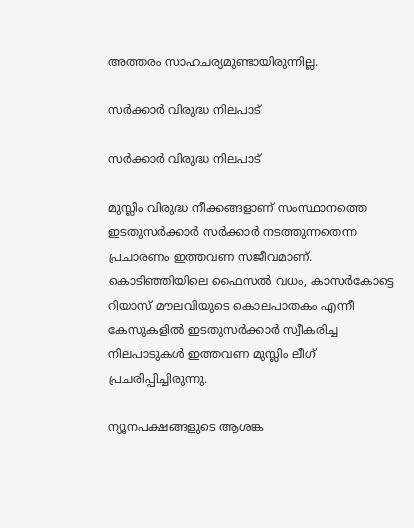അത്തരം സാഹചര്യമുണ്ടായിരുന്നില്ല.

സര്‍ക്കാര്‍ വിരുദ്ധ നിലപാട്

സര്‍ക്കാര്‍ വിരുദ്ധ നിലപാട്

മുസ്ലിം വിരുദ്ധ നീക്കങ്ങളാണ് സംസ്ഥാനത്തെ ഇടതുസര്‍ക്കാര്‍ സര്‍ക്കാര്‍ നടത്തുന്നതെന്ന പ്രചാരണം ഇത്തവണ സജീവമാണ്. കൊടിഞ്ഞിയിലെ ഫൈസല്‍ വധം, കാസര്‍കോട്ടെ റിയാസ് മൗലവിയുടെ കൊലപാതകം എന്നീ കേസുകളില്‍ ഇടതുസര്‍ക്കാര്‍ സ്വീകരിച്ച നിലപാടുകള്‍ ഇത്തവണ മുസ്ലിം ലീഗ് പ്രചരിപ്പിച്ചിരുന്നു.

ന്യൂനപക്ഷങ്ങളുടെ ആശങ്ക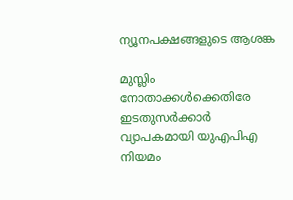ന്യൂനപക്ഷങ്ങളുടെ ആശങ്ക

മുസ്ലിം നോതാക്കള്‍ക്കെതിരേ ഇടതുസര്‍ക്കാര്‍ വ്യാപകമായി യുഎപിഎ നിയമം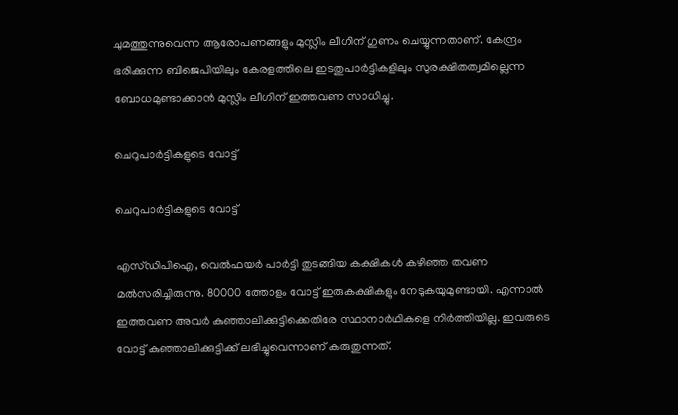ചുമത്തുന്നുവെന്ന ആരോപണങ്ങളും മുസ്ലിം ലീഗിന് ഗുണം ചെയ്യുന്നതാണ്. കേന്ദ്രം ഭരിക്കുന്ന ബിജെപിയിലും കേരളത്തിലെ ഇടതുപാര്‍ട്ടികളിലും സുരക്ഷിതത്വമില്ലെന്ന ബോധമുണ്ടാക്കാന്‍ മുസ്ലിം ലീഗിന് ഇത്തവണ സാധിച്ചു.

ചെറുപാര്‍ട്ടികളുടെ വോട്ട്

ചെറുപാര്‍ട്ടികളുടെ വോട്ട്

എസ്ഡിപിഐ, വെല്‍ഫയര്‍ പാര്‍ട്ടി തുടങ്ങിയ കക്ഷികള്‍ കഴിഞ്ഞ തവണ മല്‍സരിച്ചിരുന്നു. 80000 ത്തോളം വോട്ട് ഇരുകക്ഷികളും നേടുകയുമുണ്ടായി. എന്നാല്‍ ഇത്തവണ അവര്‍ കുഞ്ഞാലിക്കുട്ടിക്കെതിരേ സ്ഥാനാര്‍ഥികളെ നിര്‍ത്തിയില്ല. ഇവരുടെ വോട്ട് കുഞ്ഞാലിക്കുട്ടിക്ക് ലഭിച്ചുവെന്നാണ് കരുതുന്നത്.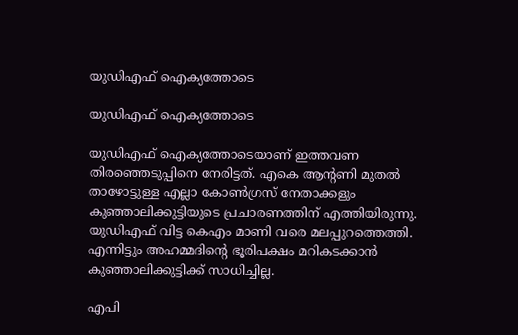യുഡിഎഫ് ഐക്യത്തോടെ

യുഡിഎഫ് ഐക്യത്തോടെ

യുഡിഎഫ് ഐക്യത്തോടെയാണ് ഇത്തവണ തിരഞ്ഞെടുപ്പിനെ നേരിട്ടത്. എകെ ആന്റണി മുതല്‍ താഴോട്ടുള്ള എല്ലാ കോണ്‍ഗ്രസ് നേതാക്കളും കുഞ്ഞാലിക്കുട്ടിയുടെ പ്രചാരണത്തിന് എത്തിയിരുന്നു. യുഡിഎഫ് വിട്ട കെഎം മാണി വരെ മലപ്പുറത്തെത്തി. എന്നിട്ടും അഹമ്മദിന്റെ ഭൂരിപക്ഷം മറികടക്കാന്‍ കുഞ്ഞാലിക്കുട്ടിക്ക് സാധിച്ചില്ല.

എപി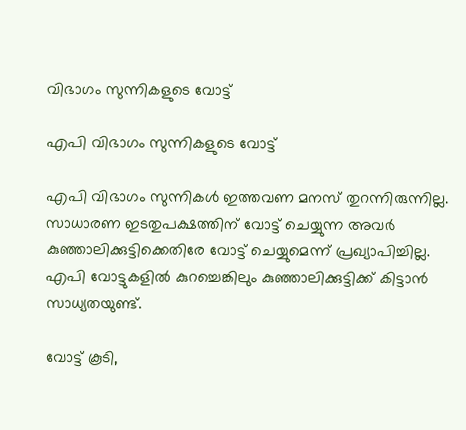വിഭാഗം സുന്നികളുടെ വോട്ട്

എപി വിഭാഗം സുന്നികളുടെ വോട്ട്

എപി വിഭാഗം സുന്നികള്‍ ഇത്തവണ മനസ് തുറന്നിരുന്നില്ല. സാധാരണ ഇടതുപക്ഷത്തിന് വോട്ട് ചെയ്യുന്ന അവര്‍ കുഞ്ഞാലിക്കുട്ടിക്കെതിരേ വോട്ട് ചെയ്യുമെന്ന് പ്രഖ്യാപിച്ചില്ല. എപി വോട്ടുകളില്‍ കുറച്ചെങ്കിലും കുഞ്ഞാലിക്കുട്ടിക്ക് കിട്ടാന്‍ സാധ്യതയുണ്ട്.

വോട്ട് കൂടി,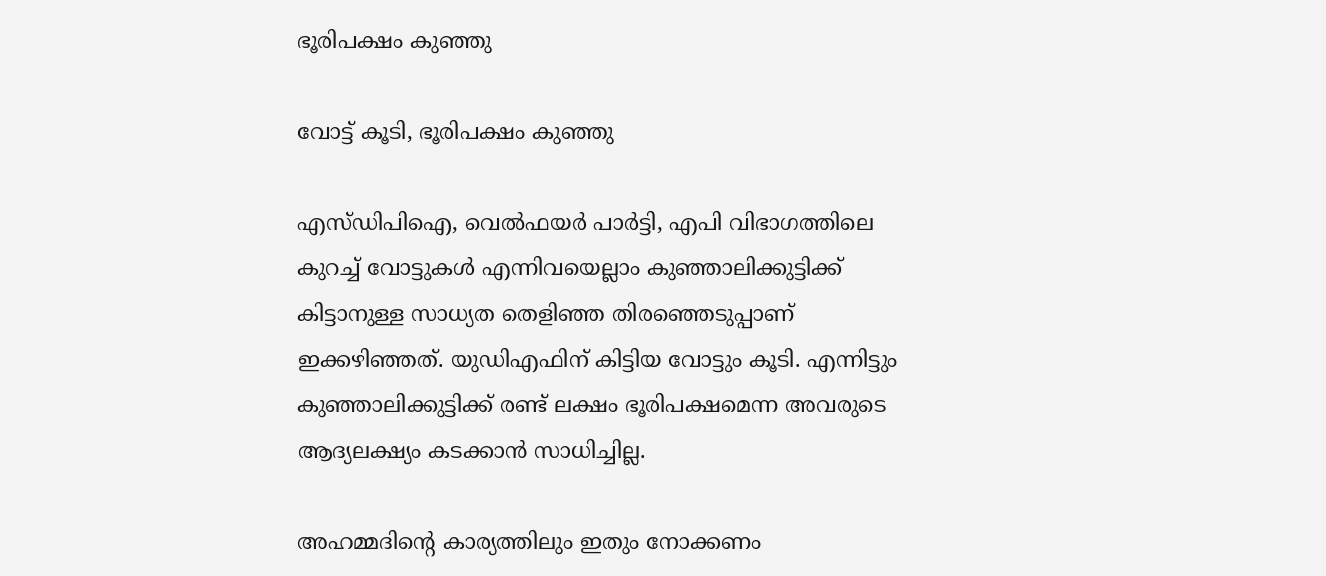ഭൂരിപക്ഷം കുഞ്ഞു

വോട്ട് കൂടി, ഭൂരിപക്ഷം കുഞ്ഞു

എസ്ഡിപിഐ, വെല്‍ഫയര്‍ പാര്‍ട്ടി, എപി വിഭാഗത്തിലെ കുറച്ച് വോട്ടുകള്‍ എന്നിവയെല്ലാം കുഞ്ഞാലിക്കുട്ടിക്ക് കിട്ടാനുള്ള സാധ്യത തെളിഞ്ഞ തിരഞ്ഞെടുപ്പാണ് ഇക്കഴിഞ്ഞത്. യുഡിഎഫിന് കിട്ടിയ വോട്ടും കൂടി. എന്നിട്ടും കുഞ്ഞാലിക്കുട്ടിക്ക് രണ്ട് ലക്ഷം ഭൂരിപക്ഷമെന്ന അവരുടെ ആദ്യലക്ഷ്യം കടക്കാന്‍ സാധിച്ചില്ല.

അഹമ്മദിന്റെ കാര്യത്തിലും ഇതും നോക്കണം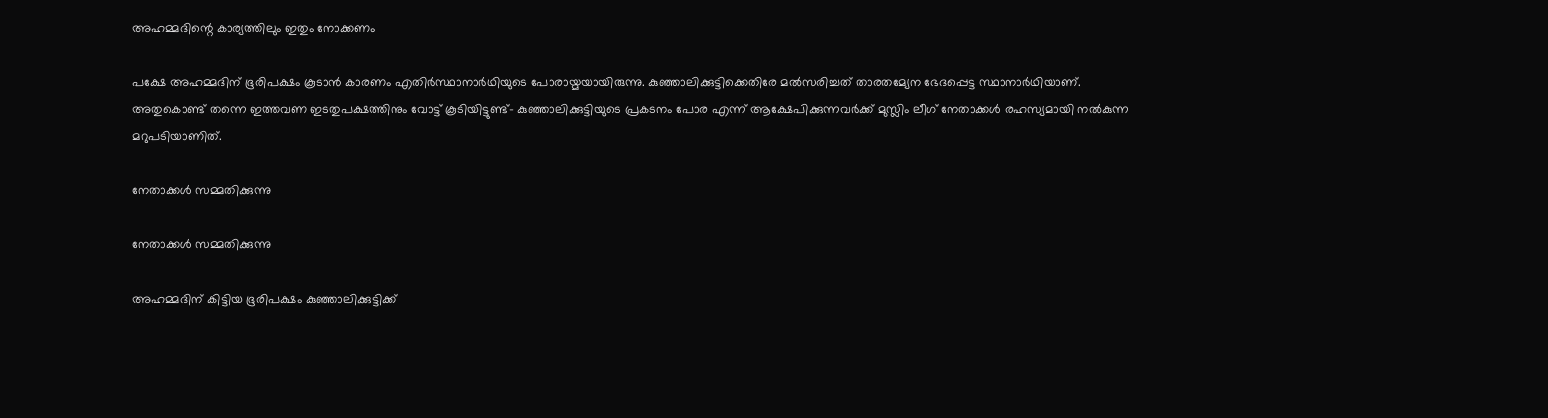അഹമ്മദിന്റെ കാര്യത്തിലും ഇതും നോക്കണം

പക്ഷേ അഹമ്മദിന് ഭൂരിപക്ഷം കൂടാന്‍ കാരണം എതിര്‍സ്ഥാനാര്‍ഥിയുടെ പോരായ്മയായിരുന്നു. കുഞ്ഞാലിക്കുട്ടിക്കെതിരേ മല്‍സരിച്ചത് താരതമ്യേന ഭേദപ്പെട്ട സ്ഥാനാര്‍ഥിയാണ്. അതുകൊണ്ട് തന്നെ ഇത്തവണ ഇടതുപക്ഷത്തിനും വോട്ട് കൂടിയിട്ടുണ്ട്- കുഞ്ഞാലിക്കുട്ടിയുടെ പ്രകടനം പോര എന്ന് ആക്ഷേപിക്കുന്നവര്‍ക്ക് മുസ്ലിം ലീഗ് നേതാക്കള്‍ രഹസ്യമായി നല്‍കുന്ന മറുപടിയാണിത്.

നേതാക്കള്‍ സമ്മതിക്കുന്നു

നേതാക്കള്‍ സമ്മതിക്കുന്നു

അഹമ്മദിന് കിട്ടിയ ഭൂരിപക്ഷം കുഞ്ഞാലിക്കുട്ടിക്ക്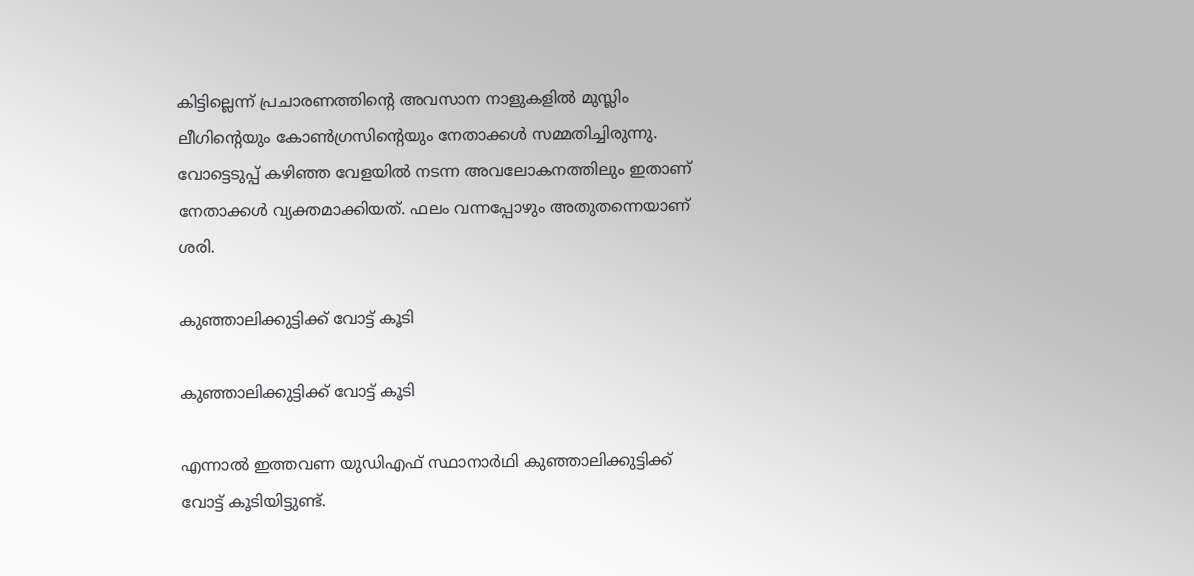കിട്ടില്ലെന്ന് പ്രചാരണത്തിന്റെ അവസാന നാളുകളില്‍ മുസ്ലിം ലീഗിന്റെയും കോണ്‍ഗ്രസിന്റെയും നേതാക്കള്‍ സമ്മതിച്ചിരുന്നു. വോട്ടെടുപ്പ് കഴിഞ്ഞ വേളയില്‍ നടന്ന അവലോകനത്തിലും ഇതാണ് നേതാക്കള്‍ വ്യക്തമാക്കിയത്. ഫലം വന്നപ്പോഴും അതുതന്നെയാണ് ശരി.

കുഞ്ഞാലിക്കുട്ടിക്ക് വോട്ട് കൂടി

കുഞ്ഞാലിക്കുട്ടിക്ക് വോട്ട് കൂടി

എന്നാല്‍ ഇത്തവണ യുഡിഎഫ് സ്ഥാനാര്‍ഥി കുഞ്ഞാലിക്കുട്ടിക്ക് വോട്ട് കൂടിയിട്ടുണ്ട്.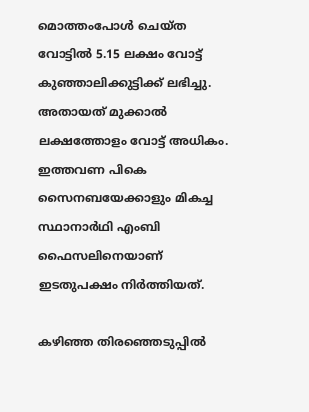മൊത്തംപോള്‍ ചെയ്ത വോട്ടില്‍ 5.15 ലക്ഷം വോട്ട് കുഞ്ഞാലിക്കുട്ടിക്ക് ലഭിച്ചു. അതായത് മുക്കാല്‍ ലക്ഷത്തോളം വോട്ട് അധികം. ഇത്തവണ പികെ സൈനബയേക്കാളും മികച്ച സ്ഥാനാര്‍ഥി എംബി ഫൈസലിനെയാണ് ഇടതുപക്ഷം നിര്‍ത്തിയത്.

കഴിഞ്ഞ തിരഞ്ഞെടുപ്പില്‍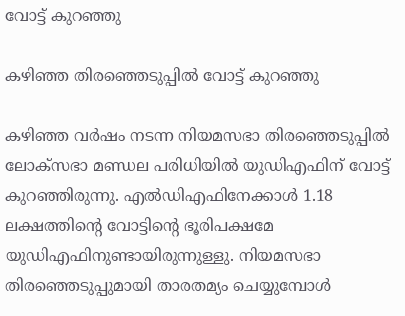വോട്ട് കുറഞ്ഞു

കഴിഞ്ഞ തിരഞ്ഞെടുപ്പില്‍ വോട്ട് കുറഞ്ഞു

കഴിഞ്ഞ വര്‍ഷം നടന്ന നിയമസഭാ തിരഞ്ഞെടുപ്പില്‍ ലോക്‌സഭാ മണ്ഡല പരിധിയില്‍ യുഡിഎഫിന് വോട്ട് കുറഞ്ഞിരുന്നു. എല്‍ഡിഎഫിനേക്കാള്‍ 1.18 ലക്ഷത്തിന്റെ വോട്ടിന്റെ ഭൂരിപക്ഷമേ യുഡിഎഫിനുണ്ടായിരുന്നുള്ളു. നിയമസഭാ തിരഞ്ഞെടുപ്പുമായി താരതമ്യം ചെയ്യുമ്പോള്‍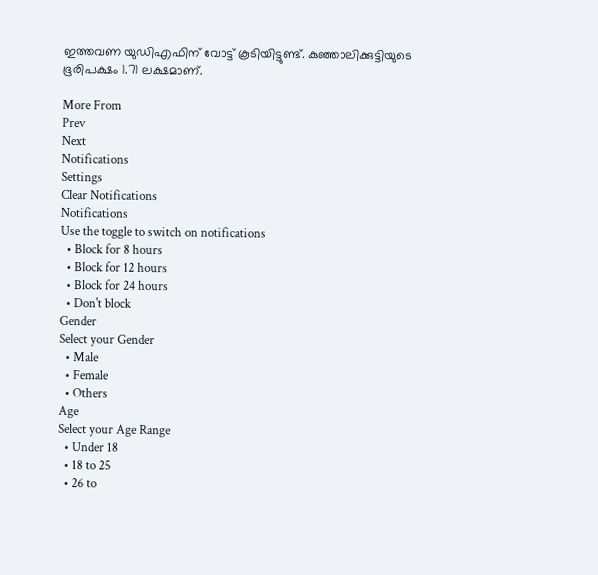ഇത്തവണ യുഡിഎഫിന് വോട്ട് കൂടിയിട്ടുണ്ട്. കുഞ്ഞാലിക്കുട്ടിയുടെ ഭൂരിപക്ഷം 1.71 ലക്ഷമാണ്.

More From
Prev
Next
Notifications
Settings
Clear Notifications
Notifications
Use the toggle to switch on notifications
  • Block for 8 hours
  • Block for 12 hours
  • Block for 24 hours
  • Don't block
Gender
Select your Gender
  • Male
  • Female
  • Others
Age
Select your Age Range
  • Under 18
  • 18 to 25
  • 26 to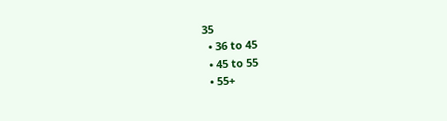35
  • 36 to 45
  • 45 to 55
  • 55+